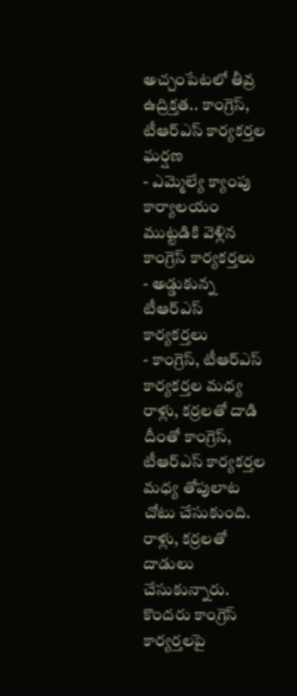అచ్చంపేటలో తీవ్ర ఉద్రిక్తత.. కాంగ్రెస్, టీఆర్ఎస్ కార్యకర్తల ఘర్షణ
- ఎమ్మెల్యే క్యాంపు కార్యాలయం ముట్టడికి వెళ్లిన కాంగ్రెస్ కార్యకర్తలు
- అడ్డుకున్న టీఆర్ఎస్ కార్యకర్తలు
- కాంగ్రెస్, టీఆర్ఎస్ కార్యకర్తల మధ్య రాళ్లు, కర్రలతో దాడి
దీంతో కాంగ్రెస్, టీఆర్ఎస్ కార్యకర్తల మధ్య తోపులాట చోటు చేసుకుంది. రాళ్లు, కర్రలతో దాడులు చేసుకున్నారు. కొందరు కాంగ్రెస్ కార్యర్తలపై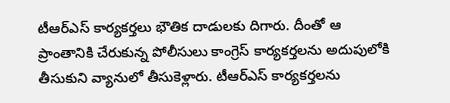టీఆర్ఎస్ కార్యకర్తలు భౌతిక దాడులకు దిగారు. దీంతో ఆ ప్రాంతానికి చేరుకున్న పోలీసులు కాంగ్రెస్ కార్యకర్తలను అదుపులోకి తీసుకుని వ్యానులో తీసుకెళ్లారు. టీఆర్ఎస్ కార్యకర్తలను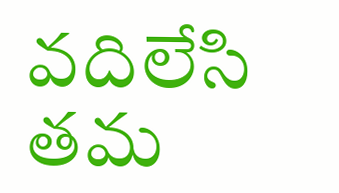వదిలేసి తమ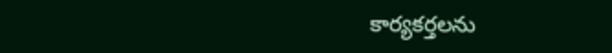కార్యకర్తలను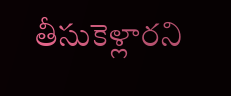తీసుకెళ్లారని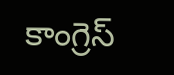కాంగ్రెస్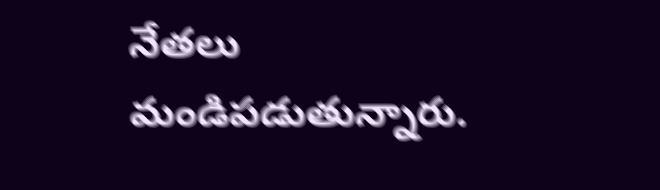నేతలు మండిపడుతున్నారు.